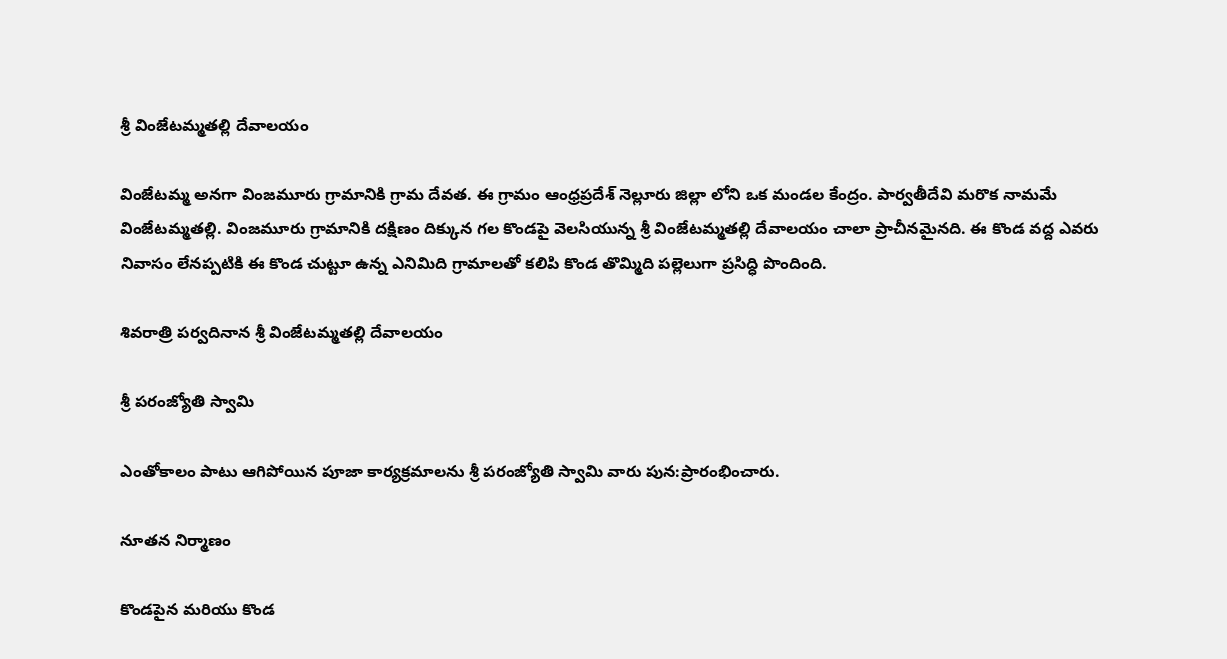శ్రీ వింజేటమ్మతల్లి దేవాలయం

వింజేటమ్మ అనగా వింజమూరు గ్రామానికి గ్రామ దేవత. ఈ గ్రామం ఆంధ్రప్రదేశ్ నెల్లూరు జిల్లా లోని ఒక మండల కేంద్రం. పార్వతీదేవి మరొక నామమే వింజేటమ్మతల్లి. వింజమూరు గ్రామానికి దక్షిణం దిక్కున గల కొండపై వెలసియున్న శ్రీ వింజేటమ్మతల్లి దేవాలయం చాలా ప్రాచీనమైనది. ఈ కొండ వద్ద ఎవరు నివాసం లేనప్పటికి ఈ కొండ చుట్టూ ఉన్న ఎనిమిది గ్రామాలతో కలిపి కొండ తొమ్మిది పల్లెలుగా ప్రసిద్ధి పొందింది.

శివరాత్రి పర్వదినాన శ్రీ వింజేటమ్మతల్లి దేవాలయం

శ్రీ పరంజ్యోతి స్వామి

ఎంతోకాలం పాటు ఆగిపోయిన పూజా కార్యక్రమాలను శ్రీ పరంజ్యోతి స్వామి వారు పున:ప్రారంభించారు.

నూతన నిర్మాణం

కొండపైన మరియు కొండ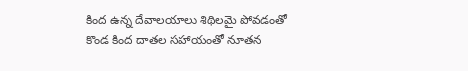కింద ఉన్న దేవాలయాలు శిథిలమై పోవడంతో కొండ కింద దాతల సహాయంతో నూతన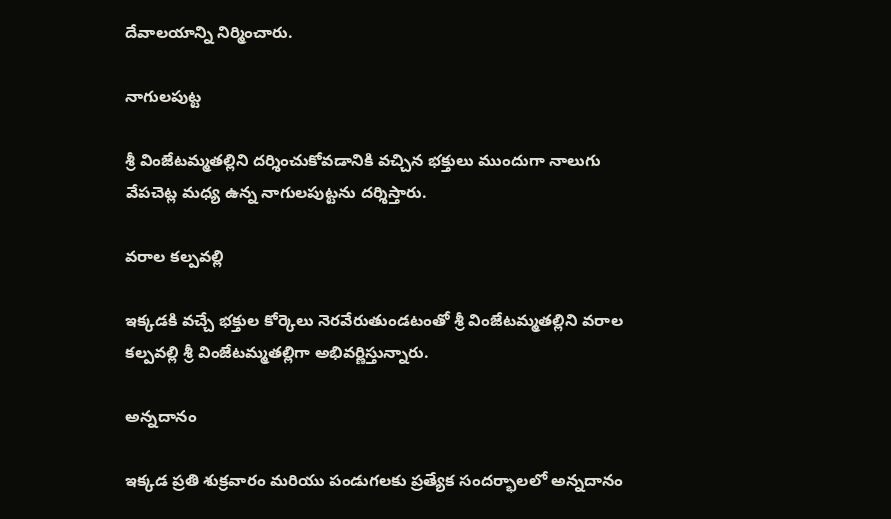దేవాలయాన్ని నిర్మించారు.

నాగులపుట్ట

శ్రీ వింజేటమ్మతల్లిని దర్శించుకోవడానికి వచ్చిన భక్తులు ముందుగా నాలుగు వేపచెట్ల మధ్య ఉన్న నాగులపుట్టను దర్శిస్తారు.

వరాల కల్పవల్లి

ఇక్కడకి వచ్చే భక్తుల కోర్కెలు నెరవేరుతుండటంతో శ్రీ వింజేటమ్మతల్లిని వరాల కల్పవల్లి శ్రీ వింజేటమ్మతల్లిగా అభివర్ణిస్తున్నారు.

అన్నదానం

ఇక్కడ ప్రతి శుక్రవారం మరియు పండుగలకు ప్రత్యేక సందర్భాలలో అన్నదానం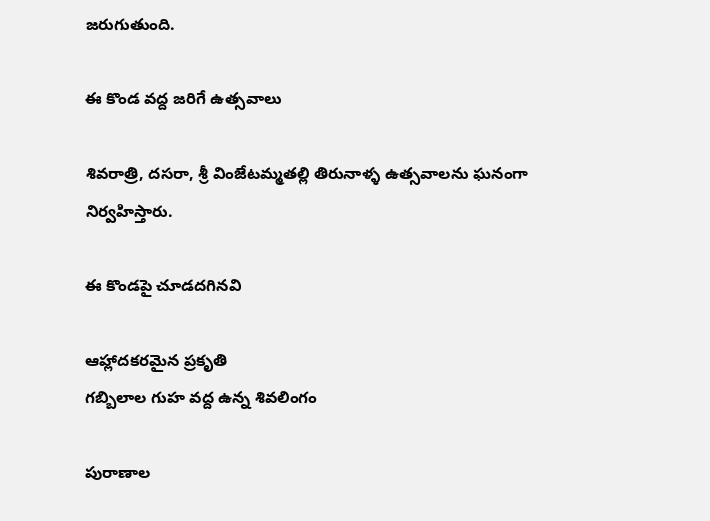జరుగుతుంది.

ఈ కొండ వద్ద జరిగే ఉత్సవాలు

శివరాత్రి, దసరా, శ్రీ వింజేటమ్మతల్లి తిరునాళ్ళ ఉత్సవాలను ఘనంగా నిర్వహిస్తారు.

ఈ కొండపై చూడదగినవి

ఆహ్లాదకరమైన ప్రకృతి
గబ్బిలాల గుహ వద్ద ఉన్న శివలింగం

పురాణాల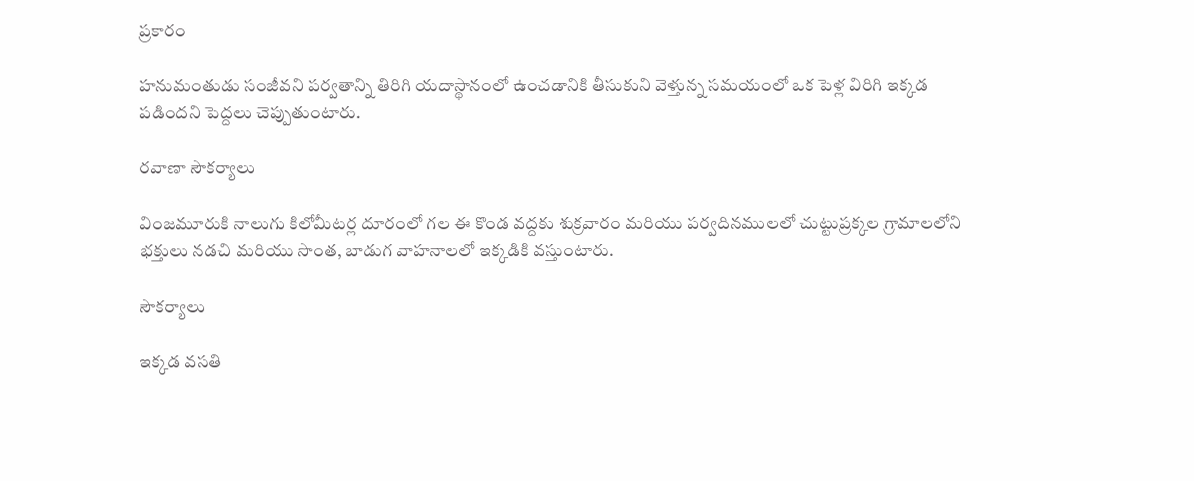ప్రకారం

హనుమంతుడు సంజీవని పర్వతాన్ని తిరిగి యదాస్థానంలో ఉంచడానికి తీసుకుని వెళ్తున్న సమయంలో ఒక పెళ్ల విరిగి ఇక్కడ పడిందని పెద్దలు చెప్పుతుంటారు.

రవాణా సౌకర్యాలు

వింజమూరుకి నాలుగు కిలోమీటర్ల దూరంలో గల ఈ కొండ వద్దకు శుక్రవారం మరియు పర్వదినములలో చుట్టుప్రక్కల గ్రామాలలోని భక్తులు నడచి మరియు సొంత, బాడుగ వాహనాలలో ఇక్కడికి వస్తుంటారు.

సౌకర్యాలు

ఇక్కడ వసతి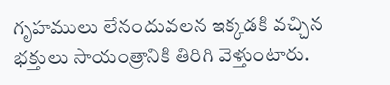గృహములు లేనందువలన ఇక్కడకి వచ్చిన భక్తులు సాయంత్రానికి తిరిగి వెళ్తుంటారు.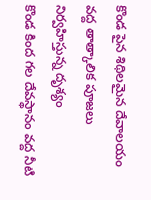కొండ పైన శిథిలమైన దేవాలయం వద్ద తాత్కాలిక పూజలు నిర్వహిస్తున్న దృశ్యం
కొండ కింద గల దేవస్థానం వద్ద నీటి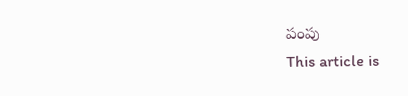పంపు
This article is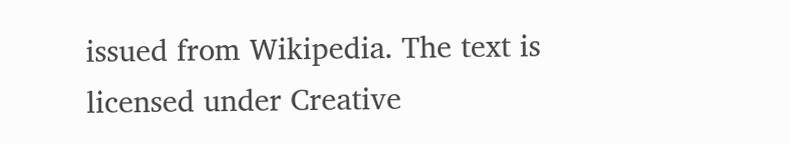issued from Wikipedia. The text is licensed under Creative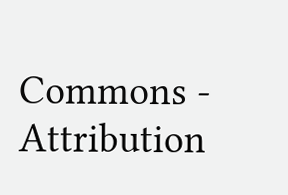Commons - Attribution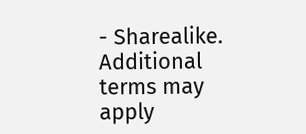- Sharealike. Additional terms may apply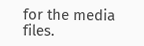for the media files.